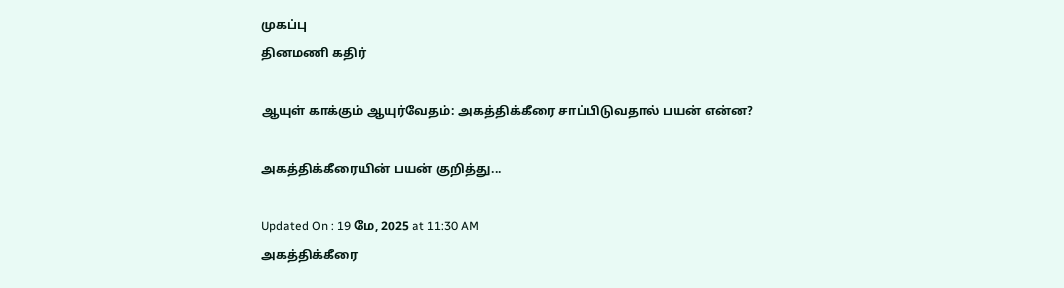முகப்பு
தினமணி கதிர்

ஆயுள் காக்கும் ஆயுர்வேதம்: அகத்திக்கீரை சாப்பிடுவதால் பயன் என்ன?

அகத்திக்கீரையின் பயன் குறித்து...

Updated On : 19 மே, 2025 at 11:30 AM
அகத்திக்கீரை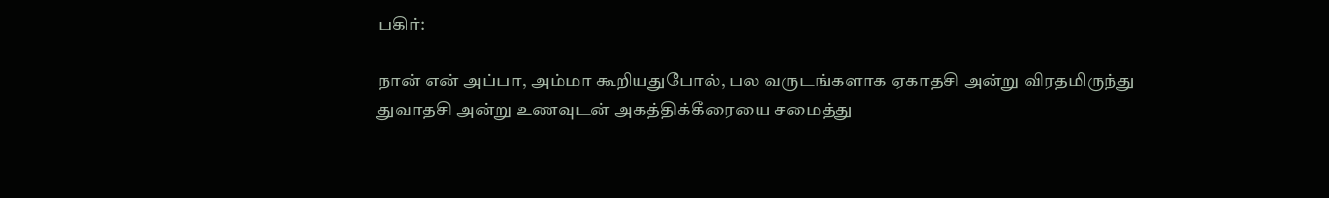பகிர்:

நான் என் அப்பா, அம்மா கூறியதுபோல், பல வருடங்களாக ஏகாதசி அன்று விரதமிருந்து துவாதசி அன்று உணவுடன் அகத்திக்கீரையை சமைத்து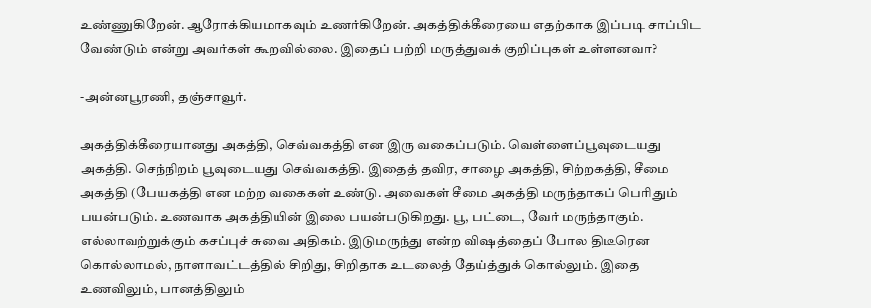உண்ணுகிறேன். ஆரோக்கியமாகவும் உணர்கிறேன். அகத்திக்கீரையை எதற்காக இப்படி சாப்பிட வேண்டும் என்று அவர்கள் கூறவில்லை. இதைப் பற்றி மருத்துவக் குறிப்புகள் உள்ளனவா?

-அன்னபூரணி, தஞ்சாவூர்.

அகத்திக்கீரையானது அகத்தி, செவ்வகத்தி என இரு வகைப்படும். வெள்ளைப்பூவுடையது அகத்தி. செந்நிறம் பூவுடையது செவ்வகத்தி. இதைத் தவிர, சாழை அகத்தி, சிற்றகத்தி, சீமை அகத்தி (பேயகத்தி என மற்ற வகைகள் உண்டு. அவைகள் சீமை அகத்தி மருந்தாகப் பெரிதும் பயன்படும். உணவாக அகத்தியின் இலை பயன்படுகிறது. பூ, பட்டை, வேர் மருந்தாகும். எல்லாவற்றுக்கும் கசப்புச் சுவை அதிகம். இடுமருந்து என்ற விஷத்தைப் போல திடீரென கொல்லாமல், நாளாவட்டத்தில் சிறிது, சிறிதாக உடலைத் தேய்த்துக் கொல்லும். இதை உணவிலும், பானத்திலும்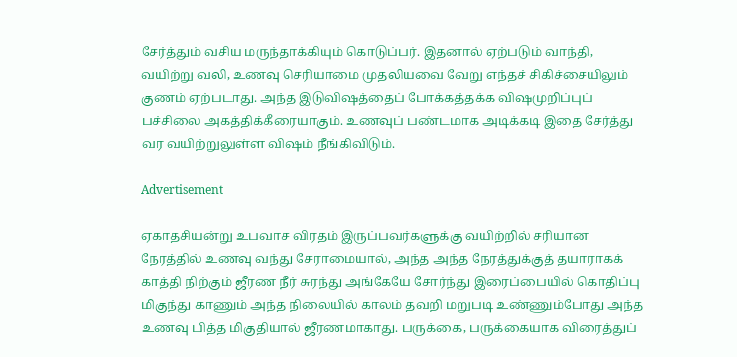சேர்த்தும் வசிய மருந்தாக்கியும் கொடுப்பர். இதனால் ஏற்படும் வாந்தி, வயிற்று வலி, உணவு செரியாமை முதலியவை வேறு எந்தச் சிகிச்சையிலும் குணம் ஏற்படாது. அந்த இடுவிஷத்தைப் போக்கத்தக்க விஷமுறிப்புப் பச்சிலை அகத்திக்கீரையாகும். உணவுப் பண்டமாக அடிக்கடி இதை சேர்த்து வர வயிற்றுலுள்ள விஷம் நீங்கிவிடும்.

Advertisement

ஏகாதசியன்று உபவாச விரதம் இருப்பவர்களுக்கு வயிற்றில் சரியான நேரத்தில் உணவு வந்து சேராமையால், அந்த அந்த நேரத்துக்குத் தயாராகக் காத்தி நிற்கும் ஜீரண நீர் சுரந்து அங்கேயே சோர்ந்து இரைப்பையில் கொதிப்பு மிகுந்து காணும் அந்த நிலையில் காலம் தவறி மறுபடி உண்ணும்போது அந்த உணவு பித்த மிகுதியால் ஜீரணமாகாது. பருக்கை, பருக்கையாக விரைத்துப்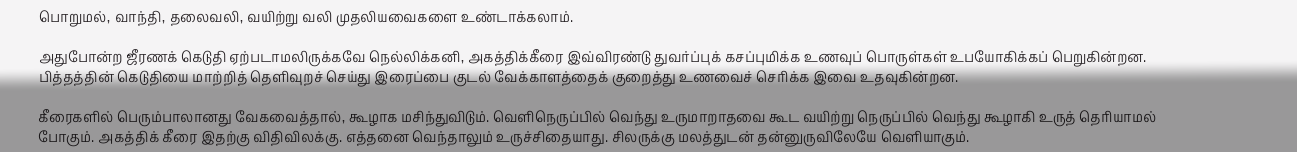பொறுமல், வாந்தி, தலைவலி, வயிற்று வலி முதலியவைகளை உண்டாக்கலாம்.

அதுபோன்ற ஜீரணக் கெடுதி ஏற்படாமலிருக்கவே நெல்லிக்கனி, அகத்திக்கீரை இவ்விரண்டு துவர்ப்புக் கசப்புமிக்க உணவுப் பொருள்கள் உபயோகிக்கப் பெறுகின்றன. பித்தத்தின் கெடுதியை மாற்றித் தெளிவுறச் செய்து இரைப்பை குடல் வேக்காளத்தைக் குறைத்து உணவைச் செரிக்க இவை உதவுகின்றன.

கீரைகளில் பெரும்பாலானது வேகவைத்தால், கூழாக மசிந்துவிடும். வெளிநெருப்பில் வெந்து உருமாறாதவை கூட வயிற்று நெருப்பில் வெந்து கூழாகி உருத் தெரியாமல் போகும். அகத்திக் கீரை இதற்கு விதிவிலக்கு. எத்தனை வெந்தாலும் உருச்சிதையாது. சிலருக்கு மலத்துடன் தன்னுருவிலேயே வெளியாகும்.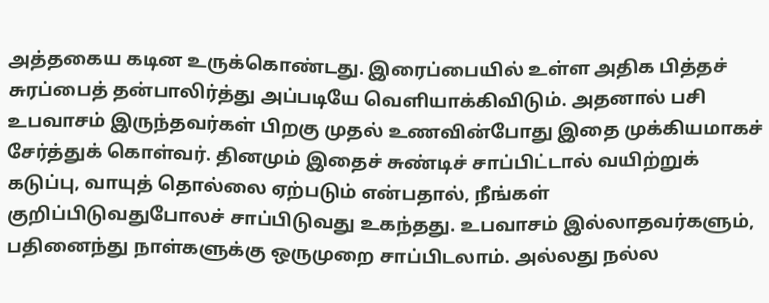அத்தகைய கடின உருக்கொண்டது. இரைப்பையில் உள்ள அதிக பித்தச் சுரப்பைத் தன்பாலிர்த்து அப்படியே வெளியாக்கிவிடும். அதனால் பசி உபவாசம் இருந்தவர்கள் பிறகு முதல் உணவின்போது இதை முக்கியமாகச் சேர்த்துக் கொள்வர். தினமும் இதைச் சுண்டிச் சாப்பிட்டால் வயிற்றுக் கடுப்பு, வாயுத் தொல்லை ஏற்படும் என்பதால், நீங்கள் குறிப்பிடுவதுபோலச் சாப்பிடுவது உகந்தது. உபவாசம் இல்லாதவர்களும், பதினைந்து நாள்களுக்கு ஒருமுறை சாப்பிடலாம். அல்லது நல்ல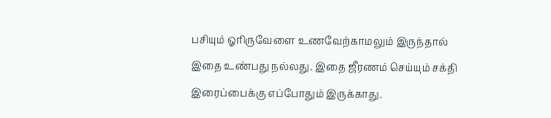பசியும் ஓரிருவேளை உணவேற்காமலும் இருந்தால் இதை உண்பது நல்லது. இதை ஜீரணம் செய்யும் சக்தி இரைப்பைக்கு எப்போதும் இருக்காது.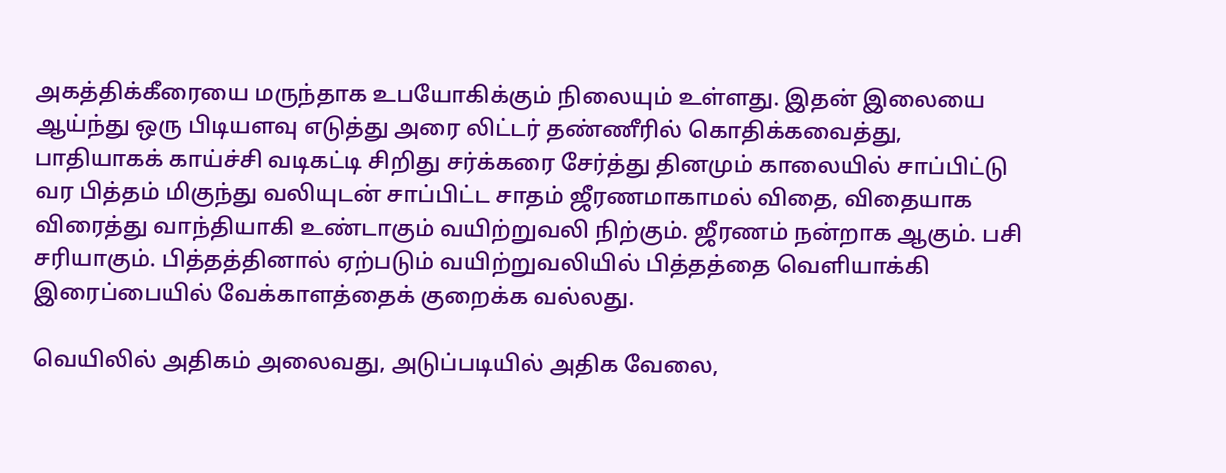அகத்திக்கீரையை மருந்தாக உபயோகிக்கும் நிலையும் உள்ளது. இதன் இலையை ஆய்ந்து ஒரு பிடியளவு எடுத்து அரை லிட்டர் தண்ணீரில் கொதிக்கவைத்து, பாதியாகக் காய்ச்சி வடிகட்டி சிறிது சர்க்கரை சேர்த்து தினமும் காலையில் சாப்பிட்டு வர பித்தம் மிகுந்து வலியுடன் சாப்பிட்ட சாதம் ஜீரணமாகாமல் விதை, விதையாக விரைத்து வாந்தியாகி உண்டாகும் வயிற்றுவலி நிற்கும். ஜீரணம் நன்றாக ஆகும். பசி சரியாகும். பித்தத்தினால் ஏற்படும் வயிற்றுவலியில் பித்தத்தை வெளியாக்கி இரைப்பையில் வேக்காளத்தைக் குறைக்க வல்லது.

வெயிலில் அதிகம் அலைவது, அடுப்படியில் அதிக வேலை,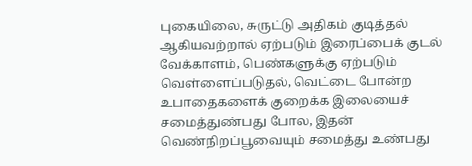புகையிலை, சுருட்டு அதிகம் குடித்தல் ஆகியவற்றால் ஏற்படும் இரைப்பைக் குடல் வேக்காளம், பெண்களுக்கு ஏற்படும் வெள்ளைப்படுதல், வெட்டை போன்ற உபாதைகளைக் குறைக்க இலையைச் சமைத்துண்பது போல, இதன் வெண்நிறப்பூவையும் சமைத்து உண்பது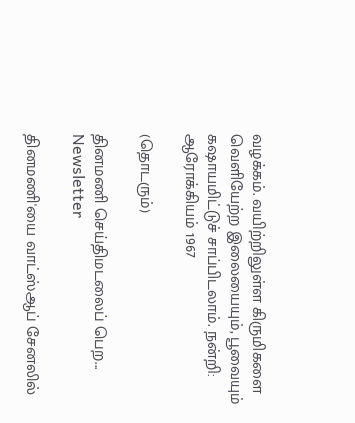வழக்கம். வயிற்றிலுள்ள கிருமிகளை வெளியேற்ற இலையையும், பூவையும் கஷாயமிட்டுச் சாப்பிடலாம். நன்றி: ஆரோக்கியம் 1967

(தொடரும்)

தினமணி செய்திமடலைப் பெற... Newsletter

தினமணி'யை வாட்ஸ்ஆப் சேனலில்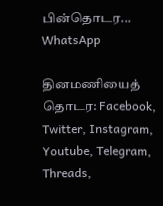பின்தொடர... WhatsApp

தினமணியைத் தொடர: Facebook, Twitter, Instagram, Youtube, Telegram, Threads,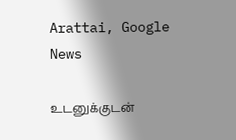Arattai, Google News

உடனுக்குடன்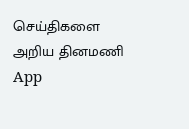செய்திகளை அறிய தினமணி App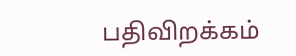பதிவிறக்கம்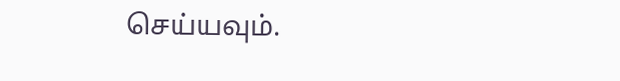செய்யவும்.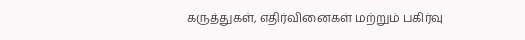கருத்துகள், எதிர்வினைகள் மற்றும் பகிர்வு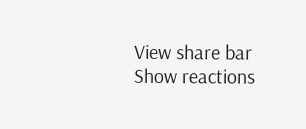View share bar
Show reactions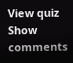View quiz
Show comments